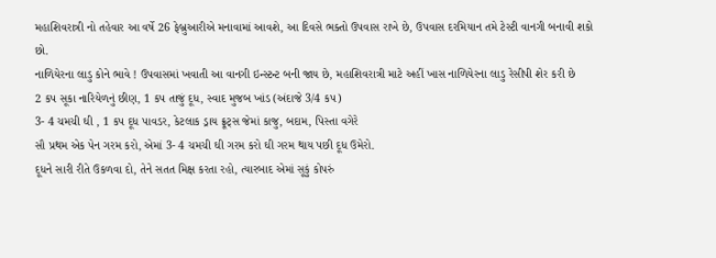મહાશિવરાત્રી નો તહેવાર આ વર્ષે 26 ફેબ્રુઆરીએ મનાવામાં આવશે, આ દિવસે ભક્તો ઉપવાસ રાખે છે, ઉપવાસ દરમિયાન તમે ટેસ્ટી વાનગી બનાવી શકો છો.
નાળિયેરના લાડુ કોને ભાવે ! ઉપવાસમાં ખવાતી આ વાનગી ઇન્સ્ટન્ટ બની જાય છે, મહાશિવરાત્રી માટે અહીં ખાસ નાળિયેરના લાડુ રેસીપી શેર કરી છે
2 કપ સૂકા નારિયેળનું છીણ, 1 કપ તાજું દૂધ, સ્વાદ મુજબ ખાંડ (અંદાજે 3/4 કપ)
3- 4 ચમચી ઘી , 1 કપ દૂધ પાવડર, કેટલાક ડ્રાય ફ્રૂટ્સ જેમાં કાજુ, બદામ, પિસ્તા વગેરે
સૌ પ્રથમ એક પેન ગરમ કરો, એમાં 3- 4 ચમચી ઘી ગરમ કરો ઘી ગરમ થાય પછી દૂધ ઉમેરો.
દૂધને સારી રીતે ઉકળવા દો, તેને સતત મિક્ષ કરતા રહો, ત્યારબાદ એમાં સૂકું કોપરું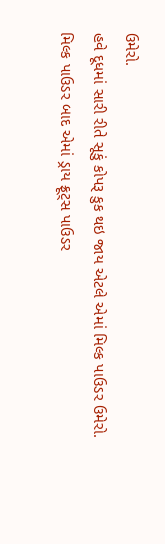ઉમેરો.
હવે દૂધમાં સારી રીતે સૂકું કોપરૂ કુક થઇ જાય એટલે એમાં મિલ્ક પાઉડર ઉમેરો.
મિલ્ક પાઉડર બાદ એમાં ડ્રાય ફ્રૂટ્સ પાઉડર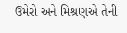ઉમેરો અને મિશ્રણએ તેની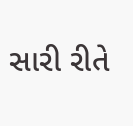સારી રીતે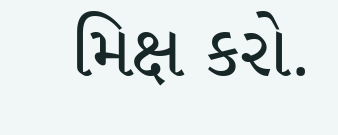મિક્ષ કરો.